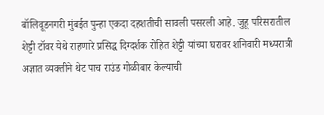बॉलिवूडनगरी मुंबईत पुन्हा एकदा दहशतीची सावली पसरली आहे. जुहू परिसरातील शेट्टी टॉवर येथे राहणारे प्रसिद्ध दिग्दर्शक रोहित शेट्टी यांच्या घरावर शनिवारी मध्यरात्री अज्ञात व्यक्तीने थेट पाच राउंड गोळीबार केल्याची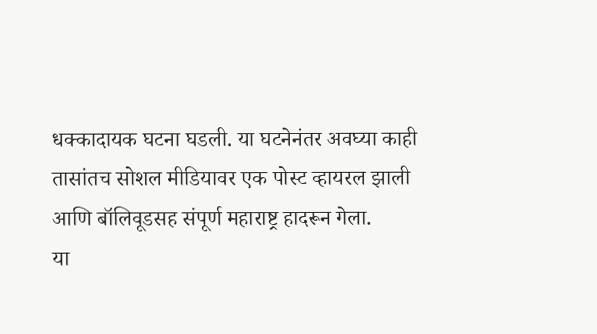धक्कादायक घटना घडली. या घटनेनंतर अवघ्या काही तासांतच सोशल मीडियावर एक पोस्ट व्हायरल झाली आणि बॉलिवूडसह संपूर्ण महाराष्ट्र हादरून गेला.
या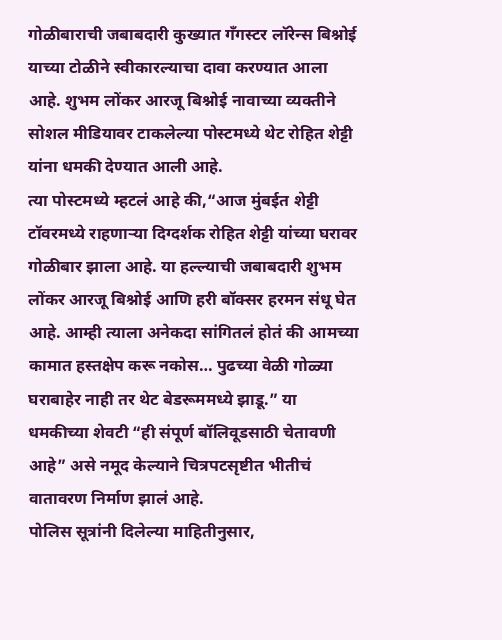गोळीबाराची जबाबदारी कुख्यात गँगस्टर लॉरेन्स बिश्नोई याच्या टोळीने स्वीकारल्याचा दावा करण्यात आला आहे. शुभम लोंकर आरजू बिश्नोई नावाच्या व्यक्तीने सोशल मीडियावर टाकलेल्या पोस्टमध्ये थेट रोहित शेट्टी यांना धमकी देण्यात आली आहे.
त्या पोस्टमध्ये म्हटलं आहे की,“आज मुंबईत शेट्टी टॉवरमध्ये राहणाऱ्या दिग्दर्शक रोहित शेट्टी यांच्या घरावर गोळीबार झाला आहे. या हल्ल्याची जबाबदारी शुभम लोंकर आरजू बिश्नोई आणि हरी बॉक्सर हरमन संधू घेत आहे. आम्ही त्याला अनेकदा सांगितलं होतं की आमच्या कामात हस्तक्षेप करू नकोस… पुढच्या वेळी गोळ्या घराबाहेर नाही तर थेट बेडरूममध्ये झाडू.” या धमकीच्या शेवटी “ही संपूर्ण बॉलिवूडसाठी चेतावणी आहे” असे नमूद केल्याने चित्रपटसृष्टीत भीतीचं वातावरण निर्माण झालं आहे.
पोलिस सूत्रांनी दिलेल्या माहितीनुसार,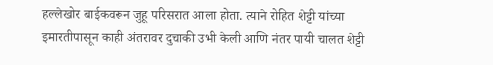हल्लेखोर बाईकवरून जुहू परिसरात आला होता. त्याने रोहित शेट्टी यांच्या इमारतीपासून काही अंतरावर दुचाकी उभी केली आणि नंतर पायी चालत शेट्टी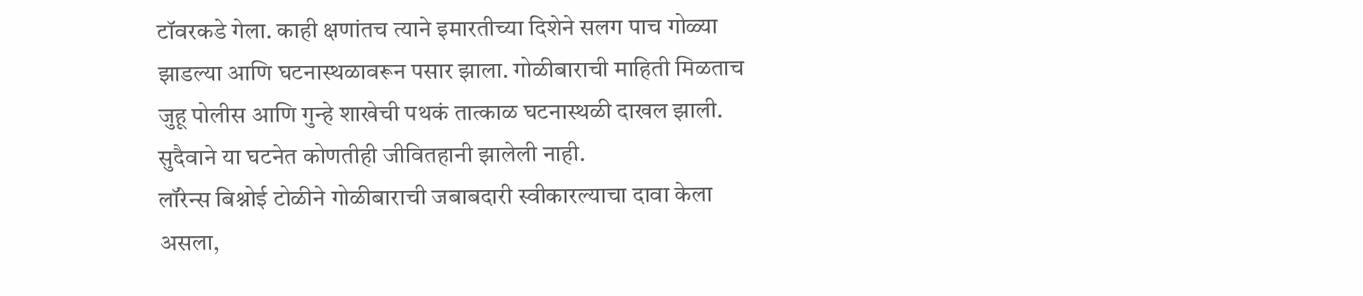टॉवरकडे गेला. काही क्षणांतच त्याने इमारतीच्या दिशेने सलग पाच गोळ्या झाडल्या आणि घटनास्थळावरून पसार झाला. गोळीबाराची माहिती मिळताच जुहू पोलीस आणि गुन्हे शाखेची पथकं तात्काळ घटनास्थळी दाखल झाली. सुदैवाने या घटनेत कोणतीही जीवितहानी झालेली नाही.
लॉरेन्स बिश्नोई टोळीने गोळीबाराची जबाबदारी स्वीकारल्याचा दावा केला असला,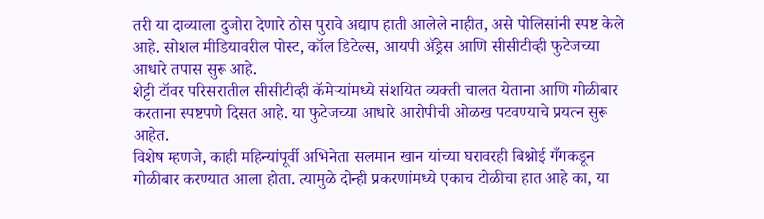तरी या दाव्याला दुजोरा देणारे ठोस पुरावे अद्याप हाती आलेले नाहीत, असे पोलिसांनी स्पष्ट केले आहे. सोशल मीडियावरील पोस्ट, कॉल डिटेल्स, आयपी ॲड्रेस आणि सीसीटीव्ही फुटेजच्या आधारे तपास सुरू आहे.
शेट्टी टॉवर परिसरातील सीसीटीव्ही कॅमेऱ्यांमध्ये संशयित व्यक्ती चालत येताना आणि गोळीबार करताना स्पष्टपणे दिसत आहे. या फुटेजच्या आधारे आरोपीची ओळख पटवण्याचे प्रयत्न सुरू आहेत.
विशेष म्हणजे, काही महिन्यांपूर्वी अभिनेता सलमान खान यांच्या घरावरही बिश्नोई गँगकडून गोळीबार करण्यात आला होता. त्यामुळे दोन्ही प्रकरणांमध्ये एकाच टोळीचा हात आहे का, या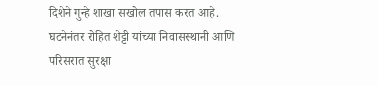दिशेने गुन्हे शाखा सखोल तपास करत आहे.
घटनेनंतर रोहित शेट्टी यांच्या निवासस्थानी आणि परिसरात सुरक्षा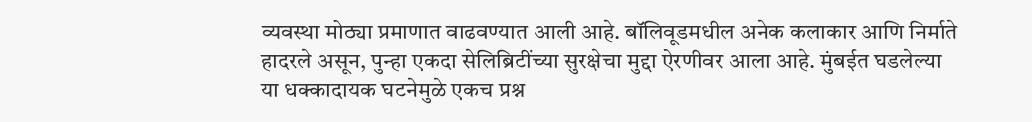व्यवस्था मोठ्या प्रमाणात वाढवण्यात आली आहे. बॉलिवूडमधील अनेक कलाकार आणि निर्माते हादरले असून, पुन्हा एकदा सेलिब्रिटींच्या सुरक्षेचा मुद्दा ऐरणीवर आला आहे. मुंबईत घडलेल्या या धक्कादायक घटनेमुळे एकच प्रश्न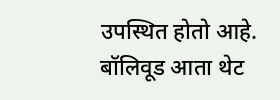उपस्थित होतो आहे. बॉलिवूड आता थेट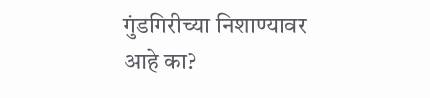गुंडगिरीच्या निशाण्यावर आहे का?